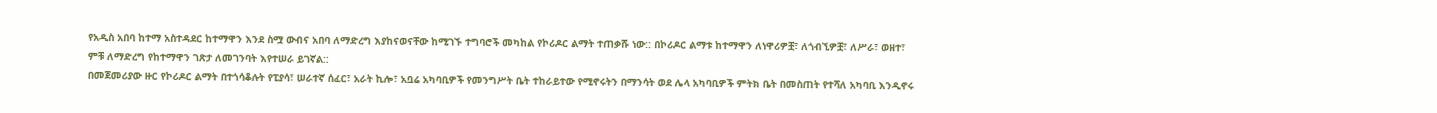የአዲስ አበባ ከተማ አስተዳደር ከተማዋን እንደ ስሟ ውብና አበባ ለማድረግ እያከናወናቸው ከሚገኙ ተግባሮች መካከል የኮሪዶር ልማት ተጠቃሹ ነው:: በኮሪዶር ልማቱ ከተማዋን ለነዋሪዎቿ፣ ለጎብኚዎቿ፣ ለሥራ፣ ወዘተ፣ ምቹ ለማድረግ የከተማዋን ገጽታ ለመገንባት እየተሠራ ይገኛል::
በመጀመሪያው ዙር የኮሪዶር ልማት በተጎሳቆሉት የፒያሳ፣ ሠራተኛ ሰፈር፣ አራት ኪሎ፣ አቧሬ አካባቢዎች የመንግሥት ቤት ተከራይተው የሚኖሩትን በማንሳት ወደ ሌላ አካባቢዎች ምትክ ቤት በመስጠት የተሻለ አካባቢ እንዲኖሩ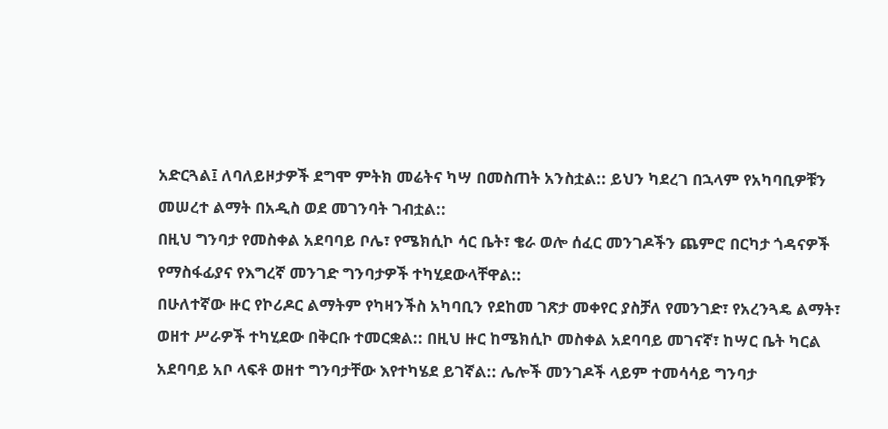አድርጓል፤ ለባለይዞታዎች ደግሞ ምትክ መሬትና ካሣ በመስጠት አንስቷል:: ይህን ካደረገ በኋላም የአካባቢዎቹን መሠረተ ልማት በአዲስ ወደ መገንባት ገብቷል::
በዚህ ግንባታ የመስቀል አደባባይ ቦሌ፣ የሜክሲኮ ሳር ቤት፣ ቄራ ወሎ ሰፈር መንገዶችን ጨምሮ በርካታ ጎዳናዎች የማስፋፊያና የእግረኛ መንገድ ግንባታዎች ተካሂደውላቸዋል::
በሁለተኛው ዙር የኮሪዶር ልማትም የካዛንችስ አካባቢን የደከመ ገጽታ መቀየር ያስቻለ የመንገድ፣ የአረንጓዴ ልማት፣ ወዘተ ሥራዎች ተካሂደው በቅርቡ ተመርቋል:: በዚህ ዙር ከሜክሲኮ መስቀል አደባባይ መገናኛ፣ ከሣር ቤት ካርል አደባባይ አቦ ላፍቶ ወዘተ ግንባታቸው እየተካሄደ ይገኛል:: ሌሎች መንገዶች ላይም ተመሳሳይ ግንባታ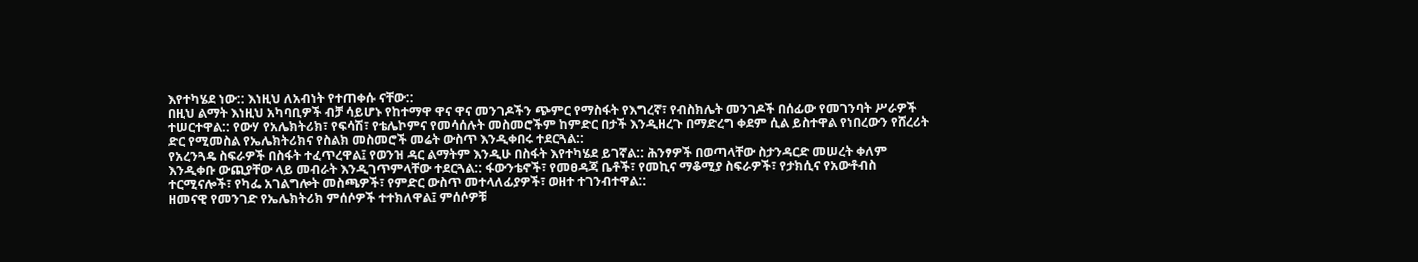እየተካሄደ ነው:: እነዚህ ለአብነት የተጠቀሱ ናቸው::
በዚህ ልማት እነዚህ አካባቢዎች ብቻ ሳይሆኑ የከተማዋ ዋና ዋና መንገዶችን ጭምር የማስፋት የእግረኛ፣ የብስክሌት መንገዶች በሰፊው የመገንባት ሥራዎች ተሠርተዋል:: የውሃ የአሌክትሪክ፣ የፍሳሽ፣ የቴሌኮምና የመሳሰሉት መስመሮችም ከምድር በታች እንዲዘረጉ በማድረግ ቀደም ሲል ይስተዋል የነበረውን የሸረሪት ድር የሚመስል የኤሌክትሪክና የስልክ መስመሮች መሬት ውስጥ እንዲቀበሩ ተደርጓል::
የአረንጓዴ ስፍራዎች በስፋት ተፈጥረዋል፤ የወንዝ ዳር ልማትም እንዲሁ በስፋት እየተካሄደ ይገኛል:: ሕንፃዎች በወጣላቸው ስታንዳርድ መሠረት ቀለም እንዲቀቡ ውጪያቸው ላይ መብራት እንዲገጥምላቸው ተደርጓል:: ፋውንቴኖች፣ የመፀዳጃ ቤቶች፣ የመኪና ማቆሚያ ስፍራዎች፣ የታክሲና የአውቶብስ ተርሚናሎች፣ የካፌ አገልግሎት መስጫዎች፣ የምድር ውስጥ መተላለፊያዎች፣ ወዘተ ተገንብተዋል::
ዘመናዊ የመንገድ የኤሌክትሪክ ምሰሶዎች ተተክለዋል፤ ምሰሶዎቹ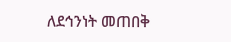ለደኅንነት መጠበቅ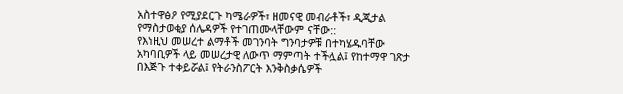አስተዋፅዖ የሚያደርጉ ካሜራዎች፣ ዘመናዊ መብራቶች፣ ዲጂታል የማስታወቂያ ሰሌዳዎች የተገጠሙላቸውም ናቸው::
የእነዚህ መሠረተ ልማቶች መገንባት ግንባታዎቹ በተካሄዱባቸው አካባቢዎች ላይ መሠረታዊ ለውጥ ማምጣት ተችሏል፤ የከተማዋ ገጽታ በእጅጉ ተቀይሯል፤ የትራንስፖርት እንቅስቃሴዎች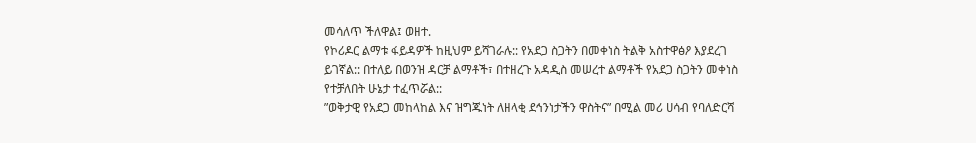መሳለጥ ችለዋል፤ ወዘተ.
የኮሪዶር ልማቱ ፋይዳዎች ከዚህም ይሻገራሉ:: የአደጋ ስጋትን በመቀነስ ትልቅ አስተዋፅዖ እያደረገ ይገኛል:: በተለይ በወንዝ ዳርቻ ልማቶች፣ በተዘረጉ አዳዲስ መሠረተ ልማቶች የአደጋ ስጋትን መቀነስ የተቻለበት ሁኔታ ተፈጥሯል::
”ወቅታዊ የአደጋ መከላከል እና ዝግጁነት ለዘላቂ ደኅንነታችን ዋስትና” በሚል መሪ ሀሳብ የባለድርሻ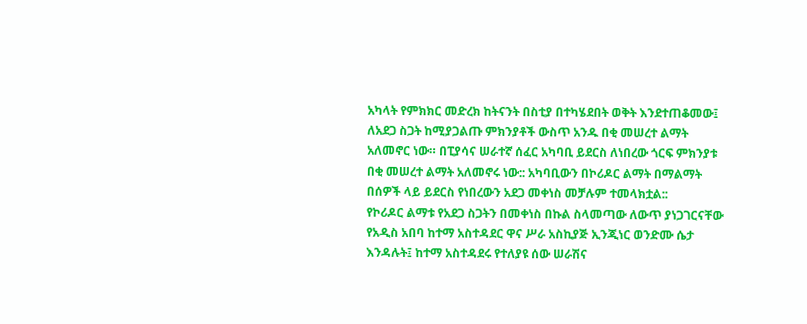አካላት የምክክር መድረክ ከትናንት በስቲያ በተካሄደበት ወቅት እንደተጠቆመው፤ ለአደጋ ስጋት ከሚያጋልጡ ምክንያቶች ውስጥ አንዱ በቂ መሠረተ ልማት አለመኖር ነው። በፒያሳና ሠራተኛ ሰፈር አካባቢ ይደርስ ለነበረው ጎርፍ ምክንያቱ በቂ መሠረተ ልማት አለመኖሩ ነው:: አካባቢውን በኮሪዶር ልማት በማልማት በሰዎች ላይ ይደርስ የነበረውን አደጋ መቀነስ መቻሉም ተመላክቷል::
የኮሪዶር ልማቱ የአደጋ ስጋትን በመቀነስ በኩል ስላመጣው ለውጥ ያነጋገርናቸው የአዲስ አበባ ከተማ አስተዳደር ዋና ሥራ አስኪያጅ ኢንጂነር ወንድሙ ሴታ እንዳሉት፤ ከተማ አስተዳደሩ የተለያዩ ሰው ሠራሽና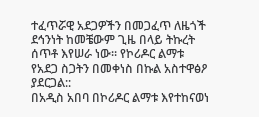ተፈጥሯዊ አደጋዎችን በመጋፈጥ ለዜጎች ደኅንነት ከመቼውም ጊዜ በላይ ትኩረት ሰጥቶ እየሠራ ነው። የኮሪዶር ልማቱ የአደጋ ስጋትን በመቀነስ በኩል አስተዋፅዖ ያደርጋል::
በአዲስ አበባ በኮሪዶር ልማቱ እየተከናወነ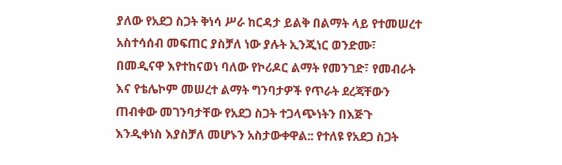ያለው የአደጋ ስጋት ቅነሳ ሥራ ከርዳታ ይልቅ በልማት ላይ የተመሠረተ አስተሳሰብ መፍጠር ያስቻለ ነው ያሉት ኢንጂነር ወንድሙ፣ በመዲናዋ እየተከናወነ ባለው የኮሪዶር ልማት የመንገድ፣ የመብራት እና የቴሌኮም መሠረተ ልማት ግንባታዎች የጥራት ደረጃቸውን ጠብቀው መገንባታቸው የአደጋ ስጋት ተጋላጭነትን በእጅጉ እንዲቀነስ እያስቻለ መሆኑን አስታውቀዋል:: የተለዩ የአደጋ ስጋት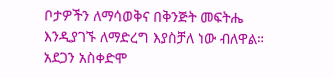ቦታዎችን ለማሳወቅና በቅንጅት መፍትሔ እንዲያገኙ ለማድረግ እያስቻለ ነው ብለዋል።
አደጋን አስቀድሞ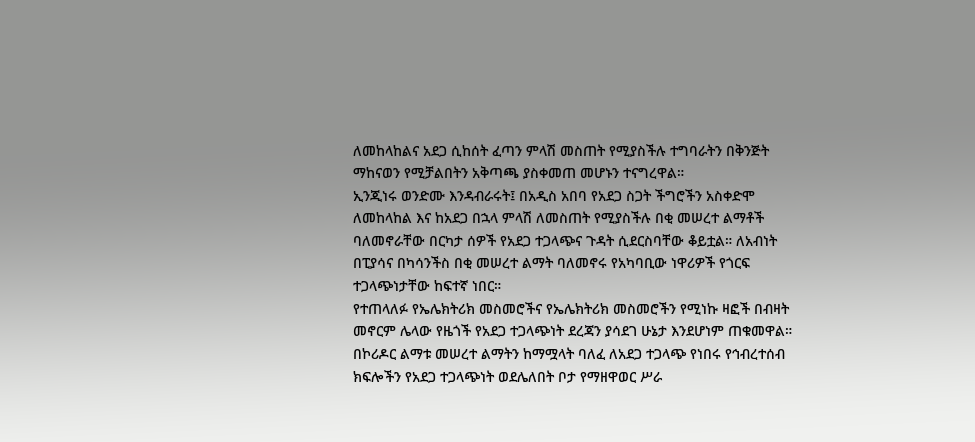ለመከላከልና አደጋ ሲከሰት ፈጣን ምላሽ መስጠት የሚያስችሉ ተግባራትን በቅንጅት ማከናወን የሚቻልበትን አቅጣጫ ያስቀመጠ መሆኑን ተናግረዋል።
ኢንጂነሩ ወንድሙ እንዳብራሩት፤ በአዲስ አበባ የአደጋ ስጋት ችግሮችን አስቀድሞ ለመከላከል እና ከአደጋ በኋላ ምላሽ ለመስጠት የሚያስችሉ በቂ መሠረተ ልማቶች ባለመኖራቸው በርካታ ሰዎች የአደጋ ተጋላጭና ጉዳት ሲደርስባቸው ቆይቷል። ለአብነት በፒያሳና በካሳንችስ በቂ መሠረተ ልማት ባለመኖሩ የአካባቢው ነዋሪዎች የጎርፍ ተጋላጭነታቸው ከፍተኛ ነበር።
የተጠላለፉ የኤሌክትሪክ መስመሮችና የኤሌክትሪክ መስመሮችን የሚነኩ ዛፎች በብዛት መኖርም ሌላው የዜጎች የአደጋ ተጋላጭነት ደረጃን ያሳደገ ሁኔታ እንደሆነም ጠቁመዋል።
በኮሪዶር ልማቱ መሠረተ ልማትን ከማሟላት ባለፈ ለአደጋ ተጋላጭ የነበሩ የኅብረተሰብ ክፍሎችን የአደጋ ተጋላጭነት ወደሌለበት ቦታ የማዘዋወር ሥራ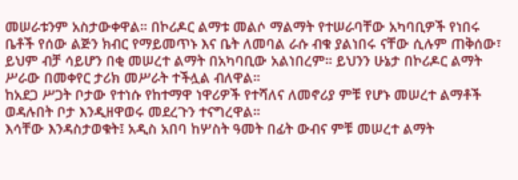መሠራቱንም አስታውቀዋል። በኮሪዶር ልማቱ መልሶ ማልማት የተሠራባቸው አካባቢዎች የነበሩ ቤቶች የሰው ልጅን ክብር የማይመጥኑ እና ቤት ለመባል ራሱ ብቁ ያልነበሩ ናቸው ሲሉም ጠቅሰው፣ ይህም ብቻ ሳይሆን በቂ መሠረተ ልማት በአካባቢው አልነበረም። ይህንን ሁኔታ በኮሪዶር ልማት ሥራው በመቀየር ታሪክ መሥራት ተችሏል ብለዋል።
ከአደጋ ሥጋት ቦታው የተነሱ የከተማዋ ነዋሪዎች የተሻለና ለመኖሪያ ምቹ የሆኑ መሠረተ ልማቶች ወዳሉበት ቦታ እንዲዘዋወሩ መደረጉን ተናግረዋል።
እሳቸው እንዳስታወቁት፤ አዲስ አበባ ከሦስት ዓመት በፊት ውብና ምቹ መሠረተ ልማት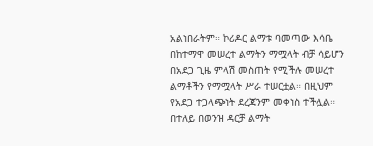አልነበራትም። ኮሪዶር ልማቱ ባመጣው እሳቤ በከተማዋ መሠረተ ልማትን ማሟላት ብቻ ሳይሆን በአደጋ ጊዜ ምላሽ መስጠት የሚችሉ መሠረተ ልማቶችን የማሟላት ሥራ ተሠርቷል። በዚህም የአደጋ ተጋላጭነት ደረጃንም መቀነስ ተችሏል።
በተለይ በወንዝ ዳርቻ ልማት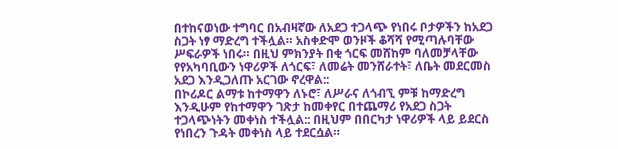በተከናወነው ተግባር በአብዛኛው ለአደጋ ተጋላጭ የነበሩ ቦታዎችን ከአደጋ ስጋት ነፃ ማድረግ ተችሏል። አስቀድሞ ወንዞች ቆሻሻ የሚጣሉባቸው ሥፍራዎች ነበሩ። በዚህ ምክንያት በቂ ጎርፍ መሸከም ባለመቻላቸው የየአካባቢውን ነዋሪዎች ለጎርፍ፣ ለመሬት መንሸራተት፣ ለቤት መደርመስ አደጋ እንዲጋለጡ አርገው ኖረዋል::
በኮሪዶር ልማቱ ከተማዋን ለኑሮ፣ ለሥራና ለጎብኚ ምቹ ከማድረግ እንዲሁም የከተማዋን ገጽታ ከመቀየር በተጨማሪ የአደጋ ስጋት ተጋላጭነትን መቀነስ ተችሏል:: በዚህም በበርካታ ነዋሪዎች ላይ ይደርስ የነበረን ጉዳት መቀነስ ላይ ተደርሷል።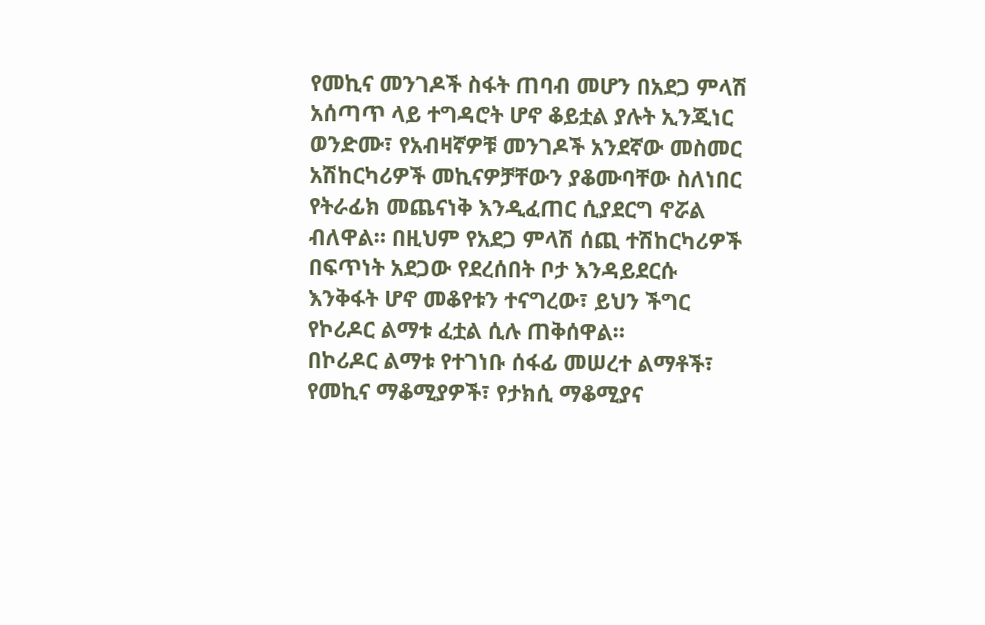የመኪና መንገዶች ስፋት ጠባብ መሆን በአደጋ ምላሽ አሰጣጥ ላይ ተግዳሮት ሆኖ ቆይቷል ያሉት ኢንጂነር ወንድሙ፣ የአብዛኛዎቹ መንገዶች አንደኛው መስመር አሽከርካሪዎች መኪናዎቻቸውን ያቆሙባቸው ስለነበር የትራፊክ መጨናነቅ እንዲፈጠር ሲያደርግ ኖሯል ብለዋል። በዚህም የአደጋ ምላሽ ሰጪ ተሽከርካሪዎች በፍጥነት አደጋው የደረሰበት ቦታ እንዳይደርሱ እንቅፋት ሆኖ መቆየቱን ተናግረው፣ ይህን ችግር የኮሪዶር ልማቱ ፈቷል ሲሉ ጠቅሰዋል።
በኮሪዶር ልማቱ የተገነቡ ሰፋፊ መሠረተ ልማቶች፣ የመኪና ማቆሚያዎች፣ የታክሲ ማቆሚያና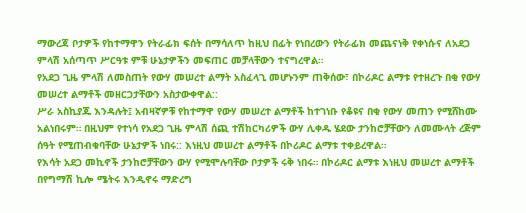ማውረጃ ቦታዎች የከተማዋን የትራፊክ ፍሰት በማሳለጥ ከዚህ በፊት የነበረውን የትራፊክ መጨናነቅ የቀነሱና ለአደጋ ምላሽ አሰጣጥ ሥርዓቱ ምቹ ሁኔታዎችን መፍጠር መቻላቸውን ተናግረዋል።
የአደጋ ጊዜ ምላሽ ለመስጠት የውሃ መሠረተ ልማት አስፈላጊ መሆኑንም ጠቅሰው፣ በኮሪዶር ልማቱ የተዘረጉ በቂ የውሃ መሠረተ ልማቶች መዘርጋታቸውን አስታውቀዋል::
ሥራ አስኪያጁ እንዳሉት፤ አብዛኛዎቹ የከተማዋ የውሃ መሠረተ ልማቶች ከተገነቡ የቆዩና በቂ የውሃ መጠን የሚሸከሙ አልነበሩም። በዚህም የተነሳ የአደጋ ጊዜ ምላሽ ሰጪ ተሽከርካሪዎች ውሃ ሊቀዱ ሄደው ታንከሮቻቸውን ለመሙላት ረጅም ሰዓት የሚጠብቁባቸው ሁኔታዎች ነበሩ:: እነዚህ መሠረተ ልማቶች በኮሪዶር ልማቱ ተቀይረዋል።
የእሳት አደጋ መኪኖች ታንከሮቻቸውን ውሃ የሚሞሉባቸው ቦታዎች ሩቅ ነበሩ። በኮሪዶር ልማቱ እነዚህ መሠረተ ልማቶች በየግማሽ ኪሎ ሜትሩ እንዲኖሩ ማድረግ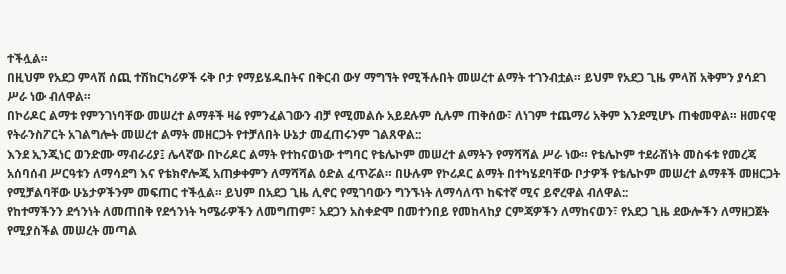ተችሏል።
በዚህም የአደጋ ምላሽ ሰጪ ተሽከርካሪዎች ሩቅ ቦታ የማይሄዱበትና በቅርብ ውሃ ማግኘት የሚችሉበት መሠረተ ልማት ተገንብቷል። ይህም የአደጋ ጊዜ ምላሽ አቅምን ያሳደገ ሥራ ነው ብለዋል።
በኮሪዶር ልማቱ የምንገነባቸው መሠረተ ልማቶች ዛሬ የምንፈልገውን ብቻ የሚመልሱ አይደሉም ሲሉም ጠቅሰው፣ ለነገም ተጨማሪ አቅም እንደሚሆኑ ጠቁመዋል። ዘመናዊ የትራንስፖርት አገልግሎት መሠረተ ልማት መዘርጋት የተቻለበት ሁኔታ መፈጠሩንም ገልጸዋል::
እንደ ኢንጂነር ወንድሙ ማብራሪያ፤ ሌላኛው በኮሪዶር ልማት የተከናወነው ተግባር የቴሌኮም መሠረተ ልማትን የማሻሻል ሥራ ነው። የቴሌኮም ተደራሽነት መስፋቱ የመረጃ አሰባሰብ ሥርዓቱን ለማሳደግ እና የቴክኖሎጂ አጠቃቀምን ለማሻሻል ዕድል ፈጥሯል። በሁሉም የኮሪዶር ልማት በተካሄደባቸው ቦታዎች የቴሌኮም መሠረተ ልማቶች መዘርጋት የሚቻልባቸው ሁኔታዎችንም መፍጠር ተችሏል። ይህም በአደጋ ጊዜ ሊኖር የሚገባውን ግንኙነት ለማሳለጥ ከፍተኛ ሚና ይኖረዋል ብለዋል::
የከተማችንን ደኅንነት ለመጠበቅ የደኅንነት ካሜራዎችን ለመግጠም፣ አደጋን አስቀድሞ በመተንበይ የመከላከያ ርምጃዎችን ለማከናወን፣ የአደጋ ጊዜ ደውሎችን ለማዘጋጀት የሚያስችል መሠረት መጣል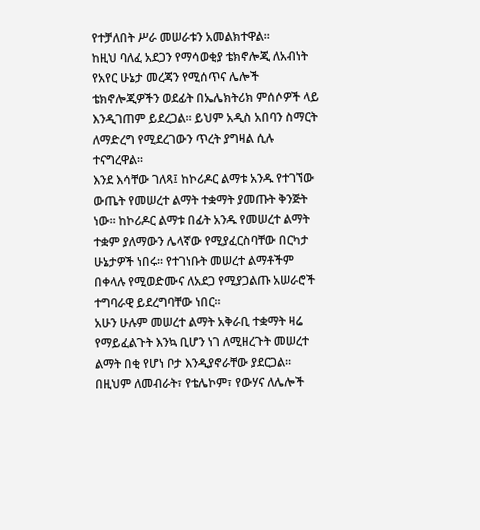የተቻለበት ሥራ መሠራቱን አመልክተዋል።
ከዚህ ባለፈ አደጋን የማሳወቂያ ቴክኖሎጂ ለአብነት የአየር ሁኔታ መረጃን የሚሰጥና ሌሎች ቴክኖሎጂዎችን ወደፊት በኤሌክትሪክ ምሰሶዎች ላይ እንዲገጠም ይደረጋል። ይህም አዲስ አበባን ስማርት ለማድረግ የሚደረገውን ጥረት ያግዛል ሲሉ ተናግረዋል።
እንደ እሳቸው ገለጻ፤ ከኮሪዶር ልማቱ አንዱ የተገኘው ውጤት የመሠረተ ልማት ተቋማት ያመጡት ቅንጅት ነው። ከኮሪዶር ልማቱ በፊት አንዱ የመሠረተ ልማት ተቋም ያለማውን ሌላኛው የሚያፈርስባቸው በርካታ ሁኔታዎች ነበሩ። የተገነቡት መሠረተ ልማቶችም በቀላሉ የሚወድሙና ለአደጋ የሚያጋልጡ አሠራሮች ተግባራዊ ይደረግባቸው ነበር።
አሁን ሁሉም መሠረተ ልማት አቅራቢ ተቋማት ዛሬ የማይፈልጉት እንኳ ቢሆን ነገ ለሚዘረጉት መሠረተ ልማት በቂ የሆነ ቦታ እንዲያኖራቸው ያደርጋል። በዚህም ለመብራት፣ የቴሌኮም፣ የውሃና ለሌሎች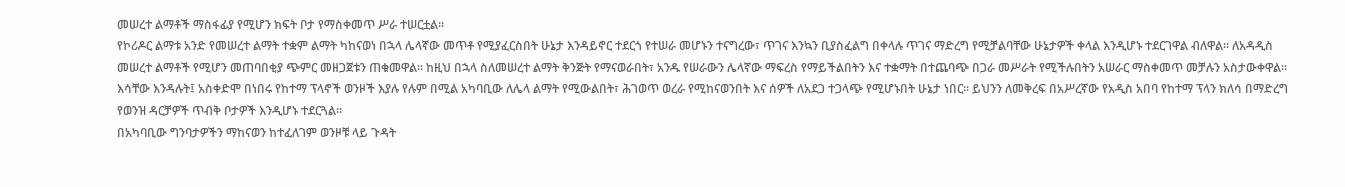መሠረተ ልማቶች ማስፋፊያ የሚሆን ክፍት ቦታ የማስቀመጥ ሥራ ተሠርቷል።
የኮሪዶር ልማቱ አንድ የመሠረተ ልማት ተቋም ልማት ካከናወነ በኋላ ሌላኛው መጥቶ የሚያፈርስበት ሁኔታ እንዳይኖር ተደርጎ የተሠራ መሆኑን ተናግረው፣ ጥገና እንኳን ቢያስፈልግ በቀላሉ ጥገና ማድረግ የሚቻልባቸው ሁኔታዎች ቀላል እንዲሆኑ ተደርገዋል ብለዋል። ለአዳዲስ መሠረተ ልማቶች የሚሆን መጠባበቂያ ጭምር መዘጋጀቱን ጠቁመዋል። ከዚህ በኋላ ስለመሠረተ ልማት ቅንጅት የማናወራበት፣ አንዱ የሠራውን ሌላኛው ማፍረስ የማይችልበትን እና ተቋማት በተጨባጭ በጋራ መሥራት የሚችሉበትን አሠራር ማስቀመጥ መቻሉን አስታውቀዋል።
እሳቸው እንዳሉት፤ አስቀድሞ በነበሩ የከተማ ፕላኖች ወንዞች እያሉ የሉም በሚል አካባቢው ለሌላ ልማት የሚውልበት፣ ሕገወጥ ወረራ የሚከናወንበት እና ሰዎች ለአደጋ ተጋላጭ የሚሆኑበት ሁኔታ ነበር። ይህንን ለመቅረፍ በአሥረኛው የአዲስ አበባ የከተማ ፕላን ክለሳ በማድረግ የወንዝ ዳርቻዎች ጥብቅ ቦታዎች እንዲሆኑ ተደርጓል።
በአካባቢው ግንባታዎችን ማከናወን ከተፈለገም ወንዞቹ ላይ ጉዳት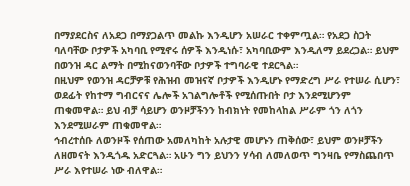በማያደርስና ለአደጋ በማያጋልጥ መልኩ እንዲሆን አሠራር ተቀምጧል። የአደጋ ስጋት ባለባቸው ቦታዎች አካባቢ የሚኖሩ ሰዎች እንዲነሱ፣ አካባቢውም እንዲለማ ይደረጋል። ይህም በወንዝ ዳር ልማት በሚከናወንባቸው ቦታዎች ተግባራዊ ተደርጓል።
በዚህም የወንዝ ዳርቻዎቹ የሕዝብ መዝናኛ ቦታዎች እንዲሆኑ የማድረግ ሥራ የተሠራ ሲሆን፣ ወደፊት የከተማ ግብርናና ሌሎች አገልግሎቶች የሚሰጡበት ቦታ እንደሚሆንም ጠቁመዋል። ይህ ብቻ ሳይሆን ወንዞቻችንን ከብክነት የመከላከል ሥራም ጎን ለጎን እንደሚሠራም ጠቁመዋል።
ኅብረተሰቡ ለወንዞች የሰጠው አመለካከት አሉታዊ መሆኑን ጠቅሰው፣ ይህም ወንዞቻችን ለዘመናት እንዲጎዱ አድርጓል። አሁን ግን ይህንን ሃሳብ ለመለወጥ ግንዛቤ የማስጨበጥ ሥራ እየተሠራ ነው ብለዋል።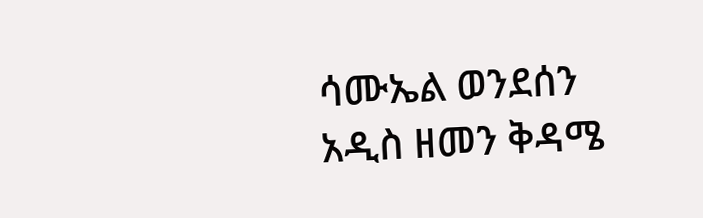ሳሙኤል ወንደሰን
አዲስ ዘመን ቅዳሜ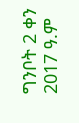ግንቦት 2 ቀን 2017 ዓ.ም